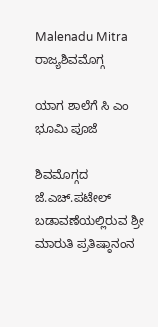Malenadu Mitra
ರಾಜ್ಯಶಿವಮೊಗ್ಗ

ಯಾಗ ಶಾಲೆಗೆ ಸಿ ಎಂ ಭೂಮಿ ಪೂಜೆ

ಶಿವಮೊಗ್ಗದ ಜೆ.ಎಚ್.ಪಟೇಲ್ ಬಡಾವಣೆಯಲ್ಲಿರುವ ಶ್ರೀ ಮಾರುತಿ ಪ್ರತಿಷ್ಠಾನಂನ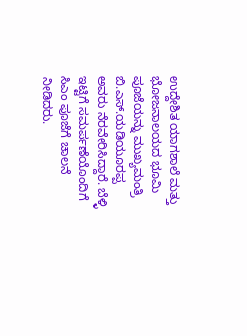ಉದ್ದೇಶಿತ ಯಾಗಶಾಲೆ ಮತ್ತು ಭೋಜನಾಲಯದ ಭೂಮಿ ಪೂಜೆಯನ್ನು ಮುಖ್ಯಮಂತ್ರಿ ಬಿ.ಎಸ್.ಯಡಿಯೂರಪ್ಪ ಅವರು ನೆರವೇರಿಸಿದ್ದಾರೆ. ಬೆಳ್ಳಿ ಇಟ್ಟಿಗೆ ಸಮರ್ಪಣೆಯೊಂದಿಗೆ ಸಿಎಂ ಪೂಜೆಗೆ ಚಾಲನೆ ನೀಡಿದರು.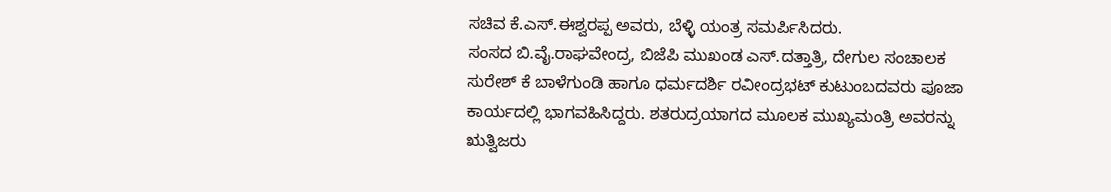ಸಚಿವ ಕೆ.ಎಸ್.ಈಶ್ವರಪ್ಪ ಅವರು, ಬೆಳ್ಳಿ ಯಂತ್ರ ಸಮರ್ಪಿಸಿದರು.
ಸಂಸದ ಬಿ.ವೈ.ರಾಘವೇಂದ್ರ, ಬಿಜೆಪಿ ಮುಖಂಡ ಎಸ್.ದತ್ತಾತ್ರಿ, ದೇಗುಲ ಸಂಚಾಲಕ ಸುರೇಶ್ ಕೆ ಬಾಳೆಗುಂಡಿ ಹಾಗೂ ಧರ್ಮದರ್ಶಿ ರವೀಂದ್ರಭಟ್ ಕುಟುಂಬದವರು ಪೂಜಾ ಕಾರ್ಯದಲ್ಲಿ ಭಾಗವಹಿಸಿದ್ದರು. ಶತರುದ್ರಯಾಗದ ಮೂಲಕ ಮುಖ್ಯಮಂತ್ರಿ ಅವರನ್ನು ಋತ್ವಿಜರು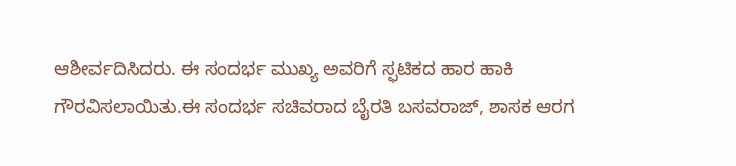ಆಶೀರ್ವದಿಸಿದರು. ಈ ಸಂದರ್ಭ ಮುಖ್ಯ ಅವರಿಗೆ ಸ್ಫಟಿಕದ ಹಾರ ಹಾಕಿ ಗೌರವಿಸಲಾಯಿತು.ಈ ಸಂದರ್ಭ ಸಚಿವರಾದ ಬೈರತಿ ಬಸವರಾಜ್, ಶಾಸಕ ಆರಗ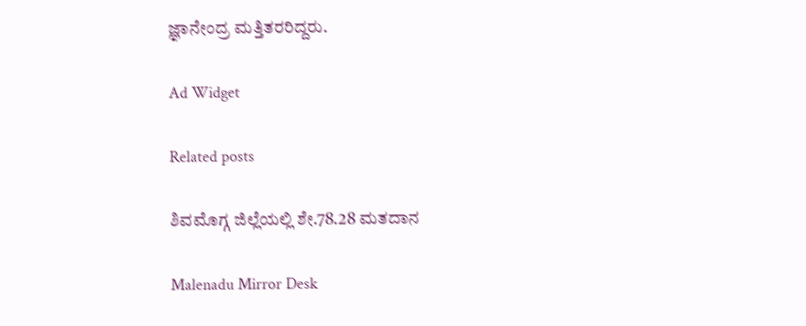ಜ್ಞಾನೇಂದ್ರ ಮತ್ತಿತರರಿದ್ದರು.

Ad Widget

Related posts

ಶಿವಮೊಗ್ಗ ಜಿಲ್ಲೆಯಲ್ಲಿ ಶೇ.78.28 ಮತದಾನ

Malenadu Mirror Desk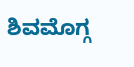ಶಿವಮೊಗ್ಗ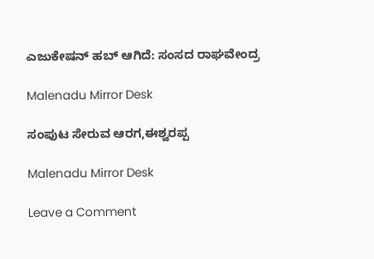ಎಜುಕೇಷನ್ ಹಬ್ ಆಗಿದೆ: ಸಂಸದ ರಾಘವೇಂದ್ರ

Malenadu Mirror Desk

ಸಂಪುಟ ಸೇರುವ ಆರಗ,ಈಶ್ವರಪ್ಪ

Malenadu Mirror Desk

Leave a Comment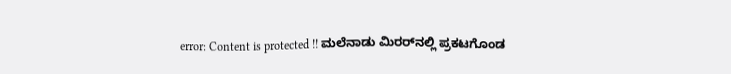error: Content is protected !! ಮಲೆನಾಡು ಮಿರರ್‌ನಲ್ಲಿ ಪ್ರಕಟಗೊಂಡ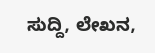ಸುದ್ದಿ, ಲೇಖನ,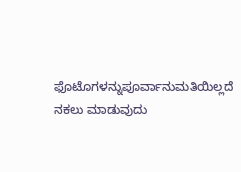ಫೊಟೊಗಳನ್ನುಪೂರ್ವಾನುಮತಿಯಿಲ್ಲದೆ ನಕಲು ಮಾಡುವುದು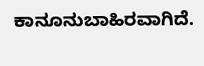ಕಾನೂನುಬಾಹಿರವಾಗಿದೆ.